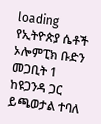loading
የኢትዮጵያ ሴቶች ኦሎምፒክ ቡድን መጋቢት 1 ከዩጋንዳ ጋር ይጫወታል ተባለ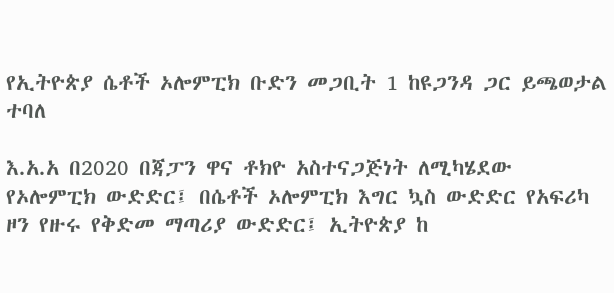የኢትዮጵያ ሴቶች ኦሎምፒክ ቡድን መጋቢት 1 ከዩጋንዳ ጋር ይጫወታል ተባለ

እ.አ.አ በ2020 በጃፓን ዋና ቶክዮ አስተናጋጅነት ለሚካሄደው የኦሎምፒክ ውድድር፤ በሴቶች ኦሎምፒክ እግር ኳስ ውድድር የአፍሪካ ዞን የዙሩ የቅድመ ማጣሪያ ውድድር፤ ኢትዮጵያ ከ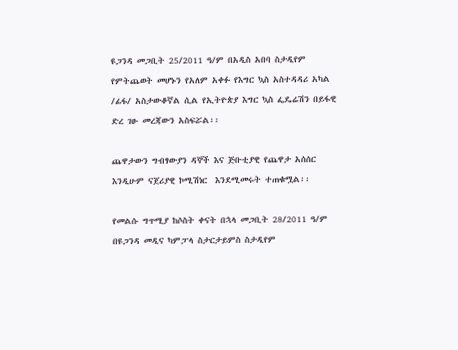ዩጋንዳ መጋቢት 25/2011 ዓ/ም በአዲስ አበባ ስታዲየም የምትጨወት መሆኑን የአለም አቀፉ የእግር ኳስ አስተዳዳሪ አካል /ፊፋ/ አስታውቆኛል ሲል የኢትዮጵያ እግር ኳስ ፌዴሬሽን በይፋዊ ድረ ገፁ መረጃውን አስፍሯል፡፡

ጨዋታውን ግብፃውያን ዳኞች እና ጅቡቲያዊ የጨዋታ አሰሰር እንዲሁም ናጀሪያዊ ኮሚሽነር  እንደሚመሩት ተጠቁሟል፡፡

የመልሱ ግጥሚያ ከሶስት ቀናት በኋላ መጋቢት 28/2011 ዓ/ም በዩጋንዳ መዲና ካምፓላ ስታርታይምስ ስታዲየም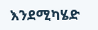እንደሚካሄድ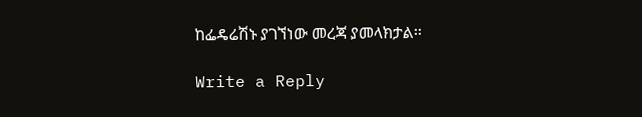ከፌዴሬሽኑ ያገኘነው መረጃ ያመላክታል፡፡

Write a Reply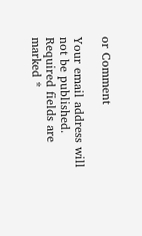or Comment

Your email address will not be published. Required fields are marked *